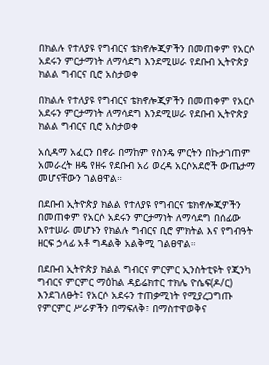በክልሉ የተለያዩ የግብርና ቴክኖሎጂዎችን በመጠቀም የአርሶ አደሩን ምርታማነት ለማሳደግ እንደሚሠራ የደቡብ ኢትዮጵያ ክልል ግብርና ቢሮ አስታወቀ

በክልሉ የተለያዩ የግብርና ቴክኖሎጂዎችን በመጠቀም የአርሶ አደሩን ምርታማነት ለማሳደግ እንደሚሠራ የደቡብ ኢትዮጵያ ክልል ግብርና ቢሮ አስታወቀ

አሲዳማ አፈርን በኖራ በማከም የስንዴ ምርትን በኩታገጠም አመራረት ዘዴ የዘሩ የደቡብ አሪ ወረዳ አርሶአደሮች ውጤታማ መሆናቸውን ገልፀዋል።

በደቡብ ኢትዮጵያ ክልል የተለያዩ የግብርና ቴክኖሎጂዎችን በመጠቀም የአርሶ አደሩን ምርታማነት ለማሳደግ በሰፊው እየተሠራ መሆኑን የክልሉ ግብርና ቢሮ ምክትል እና የግብዓት ዘርፍ ኃላፊ አቶ ግዳልቅ አልቅሚ ገልፀዋል።

በደቡብ ኢትዮጵያ ክልል ግብርና ምርምር ኢንስትቲዩት የጂንካ ግብርና ምርምር ማዕከል ዳይሬክተር ተክሌ ዮሴፍ(ዶ/ር) እንደገለፁት፤ የአርሶ አደሩን ተጠቃሚነት የሚያረጋግጡ የምርምር ሥራዎችን በማፍለቅ፣ በማስተዋወቅና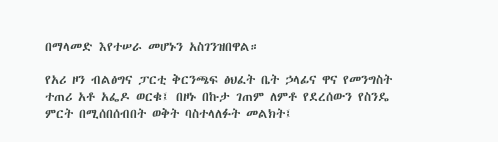በማላመድ እየተሠራ መሆኑን አስገንዝበዋል።

የአሪ ዞን ብልፅግና ፓርቲ ቅርንጫፍ ፅህፈት ቤት ኃላፊና ዋና የመንግስት ተጠሪ አቶ አፌዶ ወርቁ፤ በዞኑ በኩታ ገጠም ለምቶ የደረሰውን የስንዴ ምርት በሚሰበሰብበት ወቅት ባስተላለፉት መልክት፤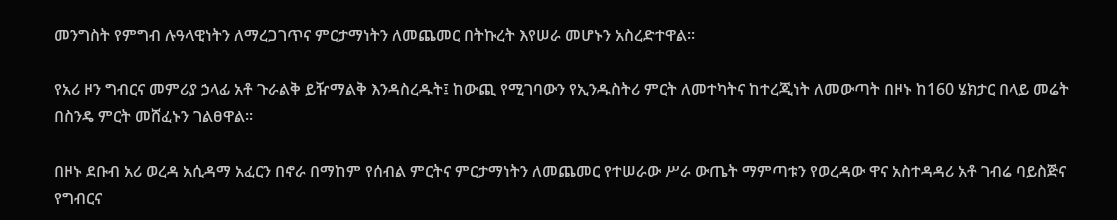መንግስት የምግብ ሉዓላዊነትን ለማረጋገጥና ምርታማነትን ለመጨመር በትኩረት እየሠራ መሆኑን አስረድተዋል።

የአሪ ዞን ግብርና መምሪያ ኃላፊ አቶ ጉራልቅ ይዥማልቅ እንዳስረዱት፤ ከውጪ የሚገባውን የኢንዱስትሪ ምርት ለመተካትና ከተረጂነት ለመውጣት በዞኑ ከ160 ሄክታር በላይ መሬት በስንዴ ምርት መሸፈኑን ገልፀዋል።

በዞኑ ደቡብ አሪ ወረዳ አሲዳማ አፈርን በኖራ በማከም የሰብል ምርትና ምርታማነትን ለመጨመር የተሠራው ሥራ ውጤት ማምጣቱን የወረዳው ዋና አስተዳዳሪ አቶ ገብሬ ባይስጅና የግብርና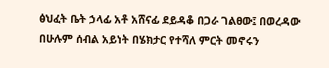ፅህፈት ቤት ኃላፊ አቶ አሸናፊ ደይዳቆ በጋራ ገልፀው፤ በወረዳው በሁሉም ሰብል አይነት በሄክታር የተሻለ ምርት መኖሩን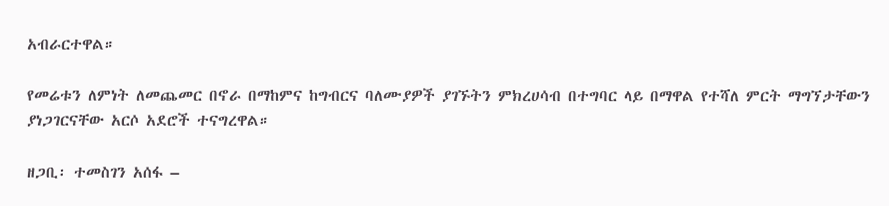አብራርተዋል።

የመሬቱን ለምነት ለመጨመር በኖራ በማከምና ከግብርና ባለሙያዎች ያገኙትን ምክረሀሳብ በተግባር ላይ በማዋል የተሻለ ምርት ማግኘታቸውን ያነጋገርናቸው አርሶ አደሮች ተናግረዋል።

ዘጋቢ፡ ተመስገን አሰፋ –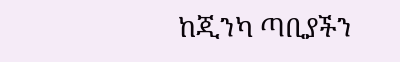ከጂንካ ጣቢያችን